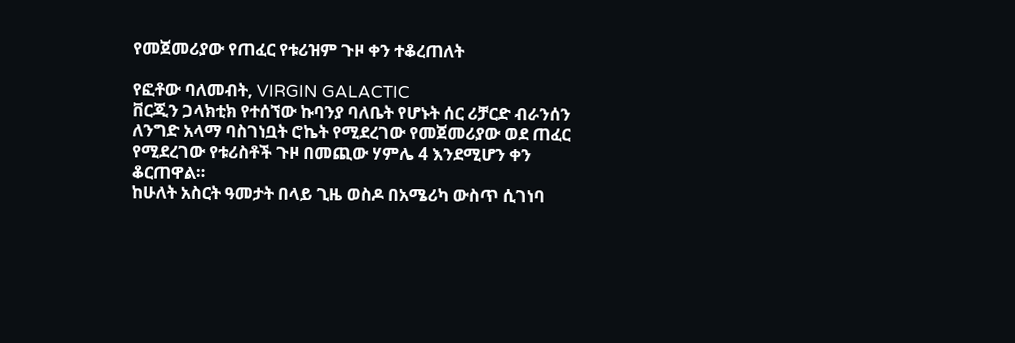የመጀመሪያው የጠፈር የቱሪዝም ጉዞ ቀን ተቆረጠለት

የፎቶው ባለመብት, VIRGIN GALACTIC
ቨርጂን ጋላክቲክ የተሰኘው ኩባንያ ባለቤት የሆኑት ሰር ሪቻርድ ብራንሰን ለንግድ አላማ ባስገነቧት ሮኬት የሚደረገው የመጀመሪያው ወደ ጠፈር የሚደረገው የቱሪስቶች ጉዞ በመጪው ሃምሌ 4 እንደሚሆን ቀን ቆርጠዋል።
ከሁለት አስርት ዓመታት በላይ ጊዜ ወስዶ በአሜሪካ ውስጥ ሲገነባ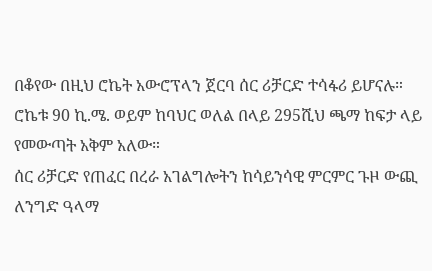በቆየው በዚህ ሮኬት አውሮፕላን ጀርባ ሰር ሪቻርድ ተሳፋሪ ይሆናሉ።
ሮኬቱ 90 ኪ.ሜ. ወይም ከባህር ወለል በላይ 295ሺህ ጫማ ከፍታ ላይ የመውጣት አቅም አለው።
ሰር ሪቻርድ የጠፈር በረራ አገልግሎትን ከሳይንሳዊ ምርምር ጉዞ ውጪ ለንግድ ዓላማ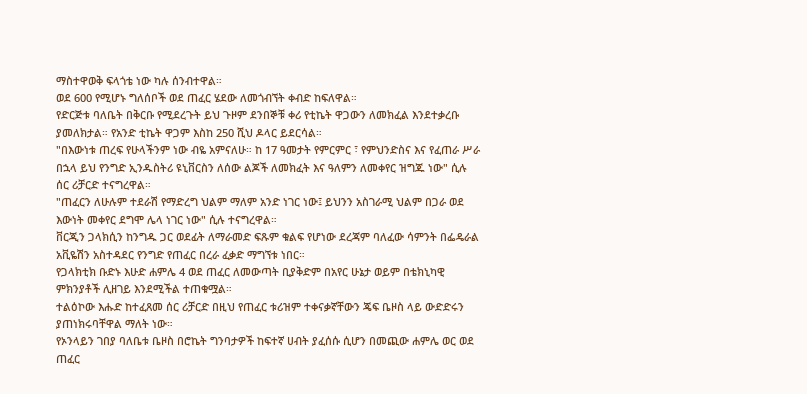ማስተዋወቅ ፍላጎቴ ነው ካሉ ሰንብተዋል።
ወደ 600 የሚሆኑ ግለሰቦች ወደ ጠፈር ሄደው ለመጎብኘት ቀብድ ከፍለዋል።
የድርጅቱ ባለቤት በቅርቡ የሚደረጉት ይህ ጉዞም ደንበኞቹ ቀሪ የቲኬት ዋጋውን ለመክፈል እንደተቃረቡ ያመለክታል። የአንድ ቲኬት ዋጋም እስከ 250 ሺህ ዶላር ይደርሳል።
"በእውነቱ ጠረፍ የሁላችንም ነው ብዬ አምናለሁ። ከ 17 ዓመታት የምርምር ፣ የምህንድስና እና የፈጠራ ሥራ በኋላ ይህ የንግድ ኢንዱስትሪ ዩኒቨርስን ለሰው ልጆች ለመክፈት እና ዓለምን ለመቀየር ዝግጁ ነው" ሲሉ ሰር ሪቻርድ ተናግረዋል።
"ጠፈርን ለሁሉም ተደራሽ የማድረግ ህልም ማለም አንድ ነገር ነው፤ ይህንን አስገራሚ ህልም በጋራ ወደ እውነት መቀየር ደግሞ ሌላ ነገር ነው" ሲሉ ተናግረዋል።
ቨርጂን ጋላክሲን ከንግዱ ጋር ወደፊት ለማራመድ ፍጹም ቁልፍ የሆነው ደረጃም ባለፈው ሳምንት በፌዴራል አቪዬሽን አስተዳደር የንግድ የጠፈር በረራ ፈቃድ ማግኘቱ ነበር።
የጋላክቲክ ቡድኑ እሁድ ሐምሌ 4 ወደ ጠፈር ለመውጣት ቢያቅድም በአየር ሁኔታ ወይም በቴክኒካዊ ምክንያቶች ሊዘገይ እንደሚችል ተጠቁሟል።
ተልዕኮው እሑድ ከተፈጸመ ሰር ሪቻርድ በዚህ የጠፈር ቱሪዝም ተቀናቃኛቸውን ጄፍ ቤዞስ ላይ ውድድሩን ያጠነክሩባቸዋል ማለት ነው።
የኦንላይን ገበያ ባለቤቱ ቤዞስ በሮኬት ግንባታዎች ከፍተኛ ሀብት ያፈሰሱ ሲሆን በመጪው ሐምሌ ወር ወደ ጠፈር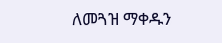ለመጓዝ ማቀዱን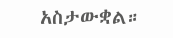አስታውቋል።